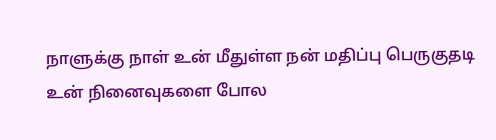நாளுக்கு நாள் உன் மீதுள்ள நன் மதிப்பு பெருகுதடி உன் நினைவுகளை போல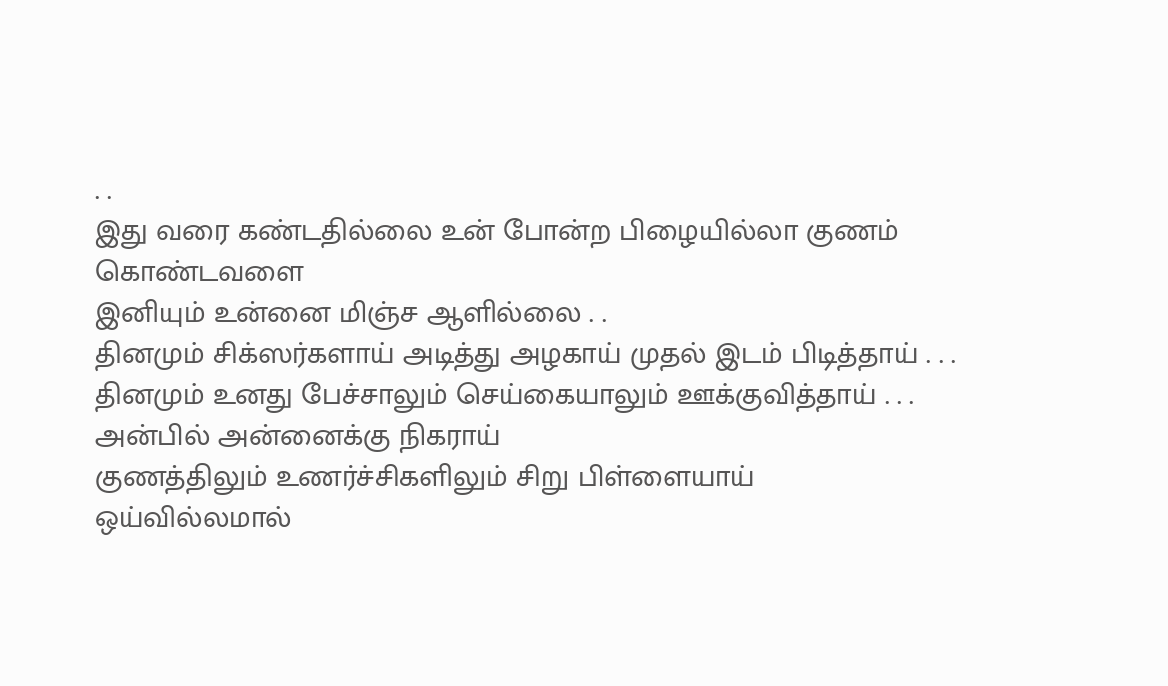. .
இது வரை கண்டதில்லை உன் போன்ற பிழையில்லா குணம் கொண்டவளை
இனியும் உன்னை மிஞ்ச ஆளில்லை . .
தினமும் சிக்ஸர்களாய் அடித்து அழகாய் முதல் இடம் பிடித்தாய் . . .
தினமும் உனது பேச்சாலும் செய்கையாலும் ஊக்குவித்தாய் . . .
அன்பில் அன்னைக்கு நிகராய்
குணத்திலும் உணர்ச்சிகளிலும் சிறு பிள்ளையாய்
ஒய்வில்லமால்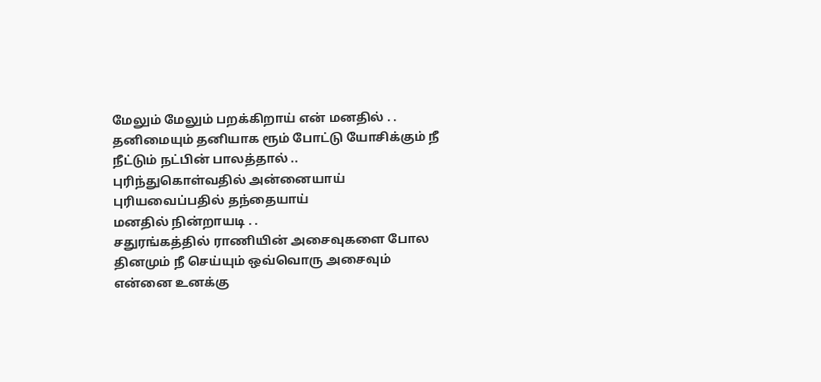மேலும் மேலும் பறக்கிறாய் என் மனதில் . .
தனிமையும் தனியாக ரூம் போட்டு யோசிக்கும் நீ நீட்டும் நட்பின் பாலத்தால் ..
புரிந்துகொள்வதில் அன்னையாய்
புரியவைப்பதில் தந்தையாய்
மனதில் நின்றாயடி . .
சதுரங்கத்தில் ராணியின் அசைவுகளை போல
தினமும் நீ செய்யும் ஒவ்வொரு அசைவும்
என்னை உனக்கு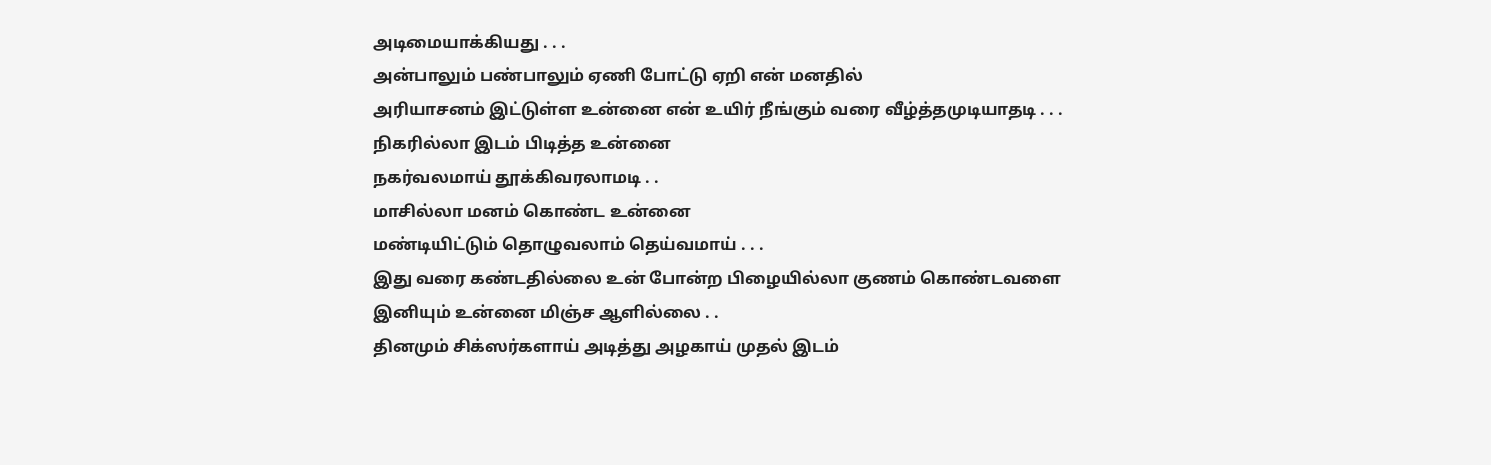அடிமையாக்கியது . . .
அன்பாலும் பண்பாலும் ஏணி போட்டு ஏறி என் மனதில்
அரியாசனம் இட்டுள்ள உன்னை என் உயிர் நீங்கும் வரை வீழ்த்தமுடியாதடி . . .
நிகரில்லா இடம் பிடித்த உன்னை
நகர்வலமாய் தூக்கிவரலாமடி . .
மாசில்லா மனம் கொண்ட உன்னை
மண்டியிட்டும் தொழுவலாம் தெய்வமாய் . . .
இது வரை கண்டதில்லை உன் போன்ற பிழையில்லா குணம் கொண்டவளை
இனியும் உன்னை மிஞ்ச ஆளில்லை . .
தினமும் சிக்ஸர்களாய் அடித்து அழகாய் முதல் இடம்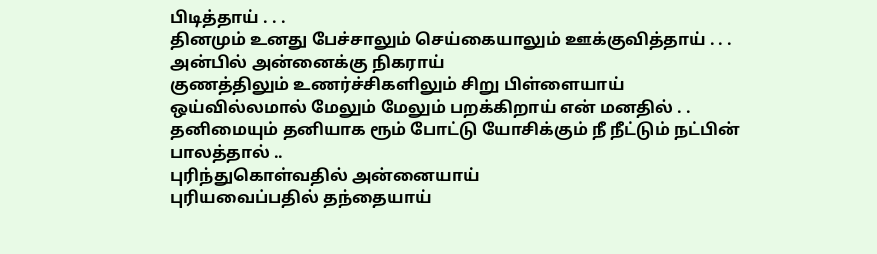பிடித்தாய் . . .
தினமும் உனது பேச்சாலும் செய்கையாலும் ஊக்குவித்தாய் . . .
அன்பில் அன்னைக்கு நிகராய்
குணத்திலும் உணர்ச்சிகளிலும் சிறு பிள்ளையாய்
ஒய்வில்லமால் மேலும் மேலும் பறக்கிறாய் என் மனதில் . .
தனிமையும் தனியாக ரூம் போட்டு யோசிக்கும் நீ நீட்டும் நட்பின் பாலத்தால் ..
புரிந்துகொள்வதில் அன்னையாய்
புரியவைப்பதில் தந்தையாய்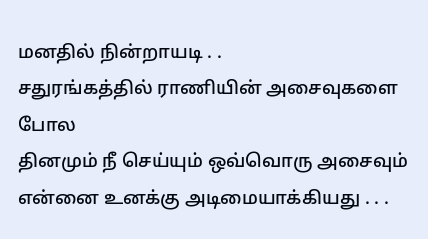மனதில் நின்றாயடி . .
சதுரங்கத்தில் ராணியின் அசைவுகளை போல
தினமும் நீ செய்யும் ஒவ்வொரு அசைவும்
என்னை உனக்கு அடிமையாக்கியது . . .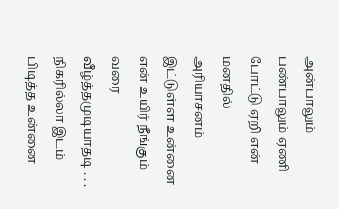அன்பாலும் பண்பாலும் ஏணி போட்டு ஏறி என் மனதில்
அரியாசனம் இட்டுள்ள உன்னை என் உயிர் நீங்கும் வரை வீழ்த்தமுடியாதடி . . .
நிகரில்லா இடம் பிடித்த உன்னை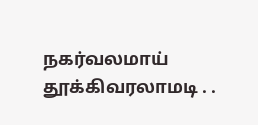நகர்வலமாய் தூக்கிவரலாமடி . .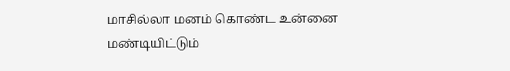மாசில்லா மனம் கொண்ட உன்னை
மண்டியிட்டும்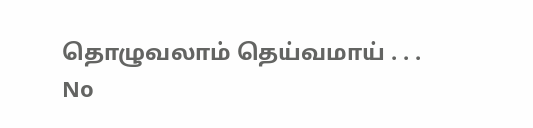தொழுவலாம் தெய்வமாய் . . .
No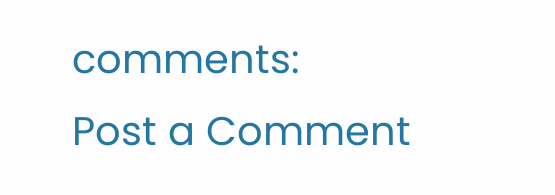comments:
Post a Comment